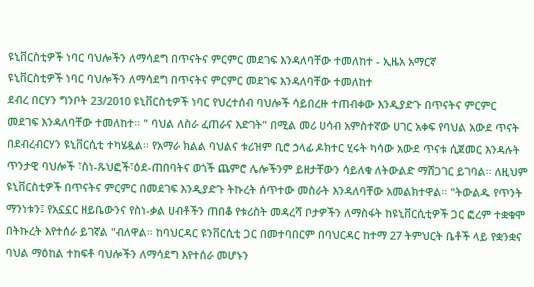ዩኒቨርስቲዎች ነባር ባህሎችን ለማሳደግ በጥናትና ምርምር መደገፍ እንዳለባቸው ተመለከተ - ኢዜአ አማርኛ
ዩኒቨርስቲዎች ነባር ባህሎችን ለማሳደግ በጥናትና ምርምር መደገፍ እንዳለባቸው ተመለከተ
ደብረ በርሃን ግንቦት 23/2010 ዩኒቨርስቲዎች ነባር የህረተሰብ ባህሎች ሳይበረዙ ተጠብቀው እንዲያድጉ በጥናትና ምርምር መደገፍ እንዳለባቸው ተመለከተ፡፡ " ባህል ለስራ ፈጠራና እድገት" በሚል መሪ ሀሳብ አምስተኛው ሀገር አቀፍ የባህል አውደ ጥናት በደብረብርሃን ዩኒቨርሲቲ ተካሄዷል፡፡ የአማራ ክልል ባህልና ቱሪዝም ቢሮ ኃላፊ ዶክተር ሂሩት ካሳው አውደ ጥናቱ ሲጀመር እንዳሉት ጥንታዊ ባህሎች ፣ስነ-ጹህፎች፣ዕደ-ጠበባትና ወጎች ጨምሮ ሌሎችንም ይዘታቸውን ሳይለቁ ለትውልድ ማሸጋገር ይገባል፡፡ ለዚህም ዩኒቨርስቲዎች በጥናትና ምርምር በመደገፍ እንዲያድጉ ትኩረት ሰጥተው መስራት እንዳለባቸው አመልክተዋል። "ትውልዱ የጥንት ማንነቱን፤ የአኗኗር ዘይቤውንና የስነ-ቃል ሀብቶችን ጠበቆ የቱሪስት መዳረሻ ቦታዎችን ለማስፋት ከዩኒቨርሲቲዎች ጋር ፎረም ተቋቁሞ በትኩረት እየተሰራ ይገኛል "ብለዋል። ከባህርዳር ዩንቨርሲቲ ጋር በመተባበርም በባህርዳር ከተማ 27 ትምህርት ቤቶች ላይ የቋንቋና ባህል ማዕከል ተከፍቶ ባህሎችን ለማሳደግ እየተሰራ መሆኑን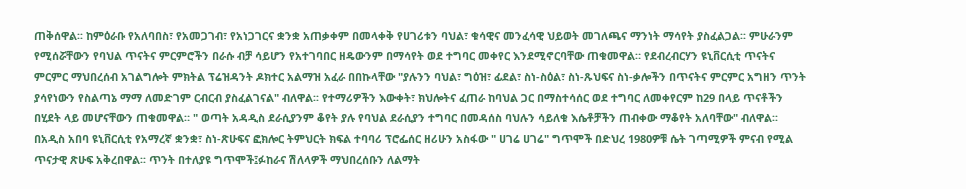ጠቅሰዋል፡፡ ከምዕራቡ የአለባበስ፣ የአመጋገብ፣ የአነጋገርና ቋንቋ አጠቃቀም በመላቀቅ የሀገሪቱን ባህል፣ ቁሳዊና መንፈሳዊ ህይወት መገለጫና ማንነት ማሳየት ያስፈልጋል፡፡ ምሁራንም የሚሰሯቸውን የባህል ጥናትና ምርምሮችን በራሱ ብቻ ሳይሆን የአተገባበር ዘዴውንም በማሳየት ወደ ተግባር መቀየር እንደሚኖርባቸው ጠቁመዋል። የደብረብርሃን ዩኒቨርሲቲ ጥናትና ምርምር ማህበረሰብ አገልግሎት ምክትል ፕሬዝዳንት ዶክተር አልማዝ አፈራ በበኩላቸው "ያሉንን ባህል፣ ግዕዝ፣ ፊደል፣ ስነ-ስዕል፣ ስነ-ጹህፍና ስነ-ቃሎችን በጥናትና ምርምር አግዘን ጥንት ያሳየነውን የስልጣኔ ማማ ለመድገም ርብርብ ያስፈልገናል" ብለዋል፡፡ የተማሪዎችን እውቀት፣ ክህሎትና ፈጠራ ከባህል ጋር በማስተሳሰር ወደ ተግባር ለመቀየርም ከ29 በላይ ጥናቶችን በሂደት ላይ መሆናቸውን ጠቁመዋል። " ወጣት አዳዲስ ደራሲያንም ቆየት ያሉ የባህል ደራሲያን ተግባር በመዳሰስ ባህሉን ሳይለቁ እሴቶቻችን ጠብቀው ማቆየት አለባቸው" ብለዋል፡፡ በአዲስ አበባ ዩኒቨርሲቲ የአማረኛ ቋንቋ፣ ስነ-ጽሁፍና ፎክሎር ትምህርት ክፍል ተባባሪ ፕሮፌሰር ዘሪሁን አስፋው " ሀገሬ ሀገሬ" ግጥሞች በድህረ 1980ዎቹ ሴት ገጣሚዎች ምናብ የሚል ጥናታዊ ጽሁፍ አቅረበዋል፡፡ ጥንት በተለያዩ ግጥሞች፤ፉከራና ሽለላዎች ማህበረሰቡን ለልማት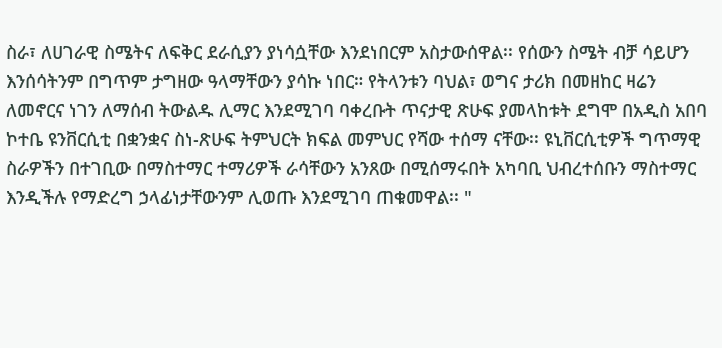ስራ፣ ለሀገራዊ ስሜትና ለፍቅር ደራሲያን ያነሳሷቸው እንደነበርም አስታውሰዋል፡፡ የሰውን ስሜት ብቻ ሳይሆን እንሰሳትንም በግጥም ታግዘው ዓላማቸውን ያሳኩ ነበር። የትላንቱን ባህል፣ ወግና ታሪክ በመዘከር ዛሬን ለመኖርና ነገን ለማሰብ ትውልዱ ሊማር እንደሚገባ ባቀረቡት ጥናታዊ ጽሁፍ ያመላከቱት ደግሞ በአዲስ አበባ ኮተቤ ዩንቨርሲቲ በቋንቋና ስነ-ጽሁፍ ትምህርት ክፍል መምህር የሻው ተሰማ ናቸው፡፡ ዩኒቨርሲቲዎች ግጥማዊ ስራዎችን በተገቢው በማስተማር ተማሪዎች ራሳቸውን አንጸው በሚሰማሩበት አካባቢ ህብረተሰቡን ማስተማር እንዲችሉ የማድረግ ኃላፊነታቸውንም ሊወጡ እንደሚገባ ጠቁመዋል፡፡ "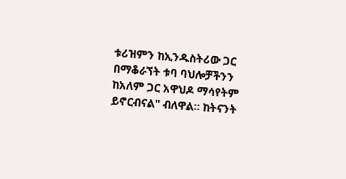ቱሪዝምን ከኢንዱስትሪው ጋር በማቆራኘት ቱባ ባህሎቻችንን ከአለም ጋር አዋህዶ ማሳየትም ይኖርብናል" ብለዋል። ከትናንት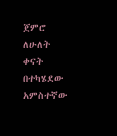ጀምሮ ለሁለት ቀናት በተካሄደው አምስተኛው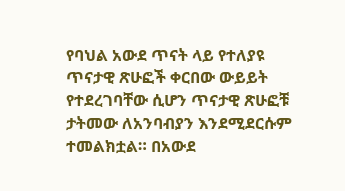የባህል አውደ ጥናት ላይ የተለያዩ ጥናታዊ ጽሁፎች ቀርበው ውይይት የተደረገባቸው ሲሆን ጥናታዊ ጽሁፎቹ ታትመው ለአንባብያን እንደሚደርሱም ተመልክቷል። በአውደ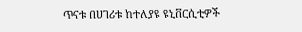ጥናቱ በሀገሪቱ ከተለያዩ ዩኒቨርሲቲዎች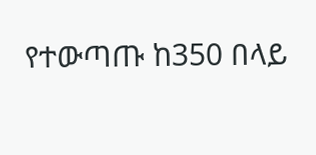የተውጣጡ ከ350 በላይ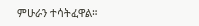ምሁራን ተሳትፈዋል።